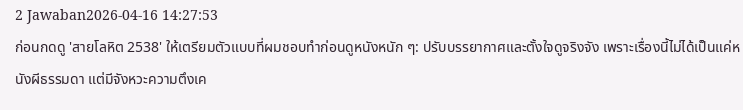2 Jawaban2026-04-16 14:27:53
ก่อนกดดู 'สายโลหิต 2538' ให้เตรียมตัวแบบที่ผมชอบทำก่อนดูหนังหนัก ๆ: ปรับบรรยากาศและตั้งใจดูจริงจัง เพราะเรื่องนี้ไม่ได้เป็นแค่หนังผีธรรมดา แต่มีจังหวะความตึงเค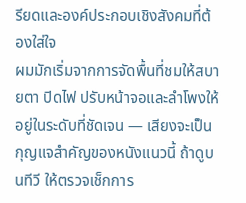รียดและองค์ประกอบเชิงสังคมที่ต้องใส่ใจ
ผมมักเริ่มจากการจัดพื้นที่ชมให้สบายตา ปิดไฟ ปรับหน้าจอและลำโพงให้อยู่ในระดับที่ชัดเจน — เสียงจะเป็นกุญแจสำคัญของหนังแนวนี้ ถ้าดูบนทีวี ให้ตรวจเช็กการ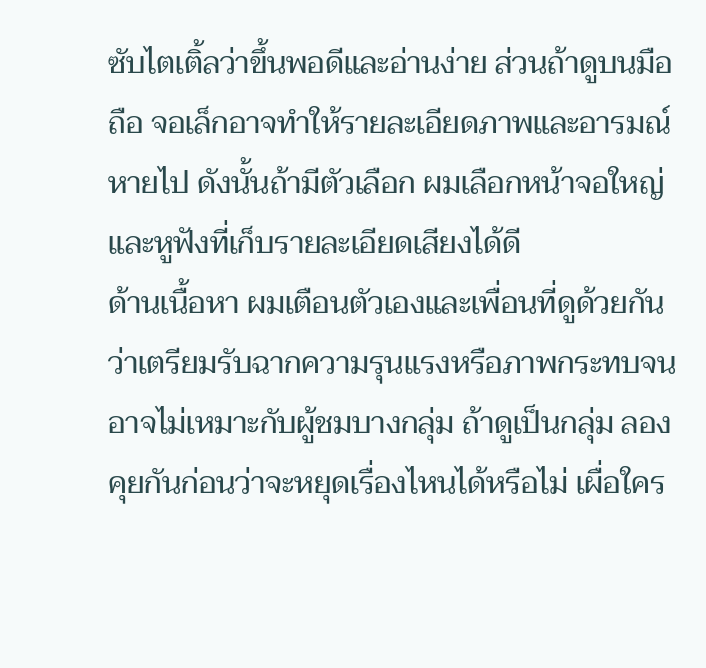ซับไตเติ้ลว่าขึ้นพอดีและอ่านง่าย ส่วนถ้าดูบนมือถือ จอเล็กอาจทำให้รายละเอียดภาพและอารมณ์หายไป ดังนั้นถ้ามีตัวเลือก ผมเลือกหน้าจอใหญ่และหูฟังที่เก็บรายละเอียดเสียงได้ดี
ด้านเนื้อหา ผมเตือนตัวเองและเพื่อนที่ดูด้วยกันว่าเตรียมรับฉากความรุนแรงหรือภาพกระทบจนอาจไม่เหมาะกับผู้ชมบางกลุ่ม ถ้าดูเป็นกลุ่ม ลองคุยกันก่อนว่าจะหยุดเรื่องไหนได้หรือไม่ เผื่อใคร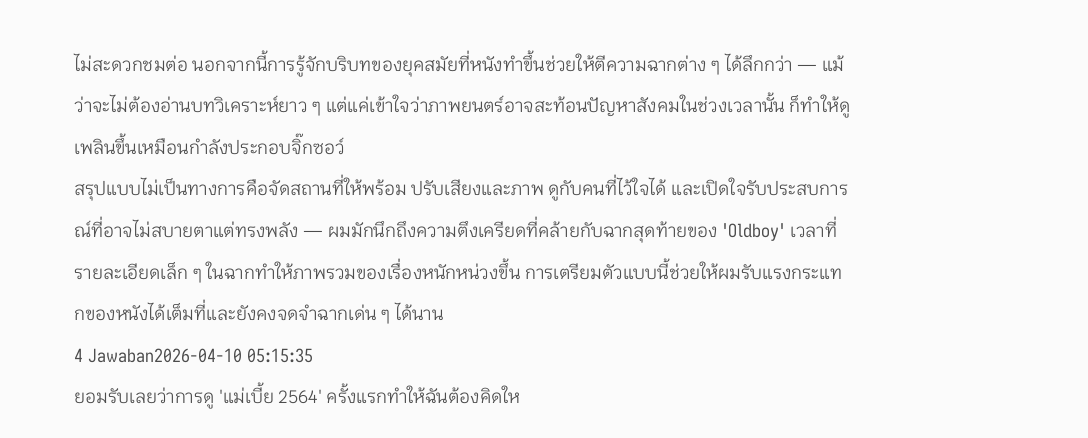ไม่สะดวกชมต่อ นอกจากนี้การรู้จักบริบทของยุคสมัยที่หนังทำขึ้นช่วยให้ตีความฉากต่าง ๆ ได้ลึกกว่า — แม้ว่าจะไม่ต้องอ่านบทวิเคราะห์ยาว ๆ แต่แค่เข้าใจว่าภาพยนตร์อาจสะท้อนปัญหาสังคมในช่วงเวลานั้น ก็ทำให้ดูเพลินขึ้นเหมือนกำลังประกอบจิ๊กซอว์
สรุปแบบไม่เป็นทางการคือจัดสถานที่ให้พร้อม ปรับเสียงและภาพ ดูกับคนที่ไว้ใจได้ และเปิดใจรับประสบการณ์ที่อาจไม่สบายตาแต่ทรงพลัง — ผมมักนึกถึงความตึงเครียดที่คล้ายกับฉากสุดท้ายของ 'Oldboy' เวลาที่รายละเอียดเล็ก ๆ ในฉากทำให้ภาพรวมของเรื่องหนักหน่วงขึ้น การเตรียมตัวแบบนี้ช่วยให้ผมรับแรงกระแทกของหนังได้เต็มที่และยังคงจดจำฉากเด่น ๆ ได้นาน
4 Jawaban2026-04-10 05:15:35
ยอมรับเลยว่าการดู 'แม่เบี้ย 2564' ครั้งแรกทำให้ฉันต้องคิดให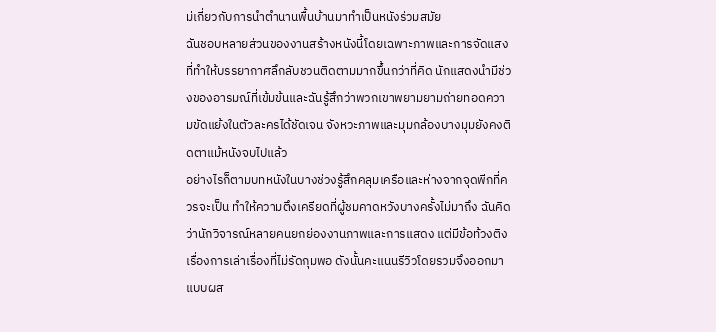ม่เกี่ยวกับการนำตำนานพื้นบ้านมาทำเป็นหนังร่วมสมัย
ฉันชอบหลายส่วนของงานสร้างหนังนี้โดยเฉพาะภาพและการจัดแสงที่ทำให้บรรยากาศลึกลับชวนติดตามมากขึ้นกว่าที่คิด นักแสดงนำมีช่วงของอารมณ์ที่เข้มข้นและฉันรู้สึกว่าพวกเขาพยามยามถ่ายทอดความขัดแย้งในตัวละครได้ชัดเจน จังหวะภาพและมุมกล้องบางมุมยังคงติดตาแม้หนังจบไปแล้ว
อย่างไรก็ตามบทหนังในบางช่วงรู้สึกคลุมเครือและห่างจากจุดพีกที่ควรจะเป็น ทำให้ความตึงเครียดที่ผู้ชมคาดหวังบางครั้งไม่มาถึง ฉันคิดว่านักวิจารณ์หลายคนยกย่องงานภาพและการแสดง แต่มีข้อท้วงติงเรื่องการเล่าเรื่องที่ไม่รัดกุมพอ ดังนั้นคะแนนรีวิวโดยรวมจึงออกมาแบบผส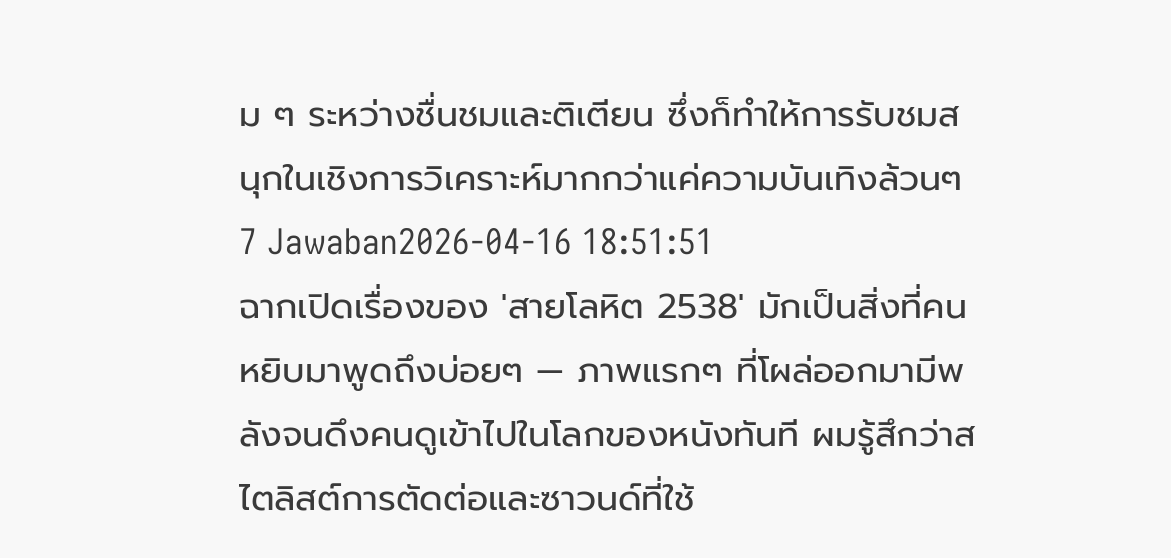ม ๆ ระหว่างชื่นชมและติเตียน ซึ่งก็ทำให้การรับชมสนุกในเชิงการวิเคราะห์มากกว่าแค่ความบันเทิงล้วนๆ
7 Jawaban2026-04-16 18:51:51
ฉากเปิดเรื่องของ 'สายโลหิต 2538' มักเป็นสิ่งที่คนหยิบมาพูดถึงบ่อยๆ — ภาพแรกๆ ที่โผล่ออกมามีพลังจนดึงคนดูเข้าไปในโลกของหนังทันที ผมรู้สึกว่าสไตลิสต์การตัดต่อและซาวนด์ที่ใช้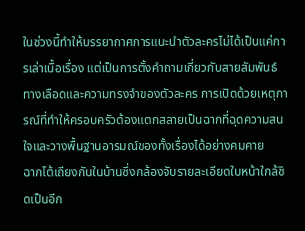ในช่วงนี้ทำให้บรรยากาศการแนะนำตัวละครไม่ได้เป็นแค่การเล่าเนื้อเรื่อง แต่เป็นการตั้งคำถามเกี่ยวกับสายสัมพันธ์ทางเลือดและความทรงจำของตัวละคร การเปิดด้วยเหตุการณ์ที่ทำให้ครอบครัวต้องแตกสลายเป็นฉากที่ฉุดความสนใจและวางพื้นฐานอารมณ์ของทั้งเรื่องได้อย่างคมคาย
ฉากโต้เถียงกันในบ้านซึ่งกล้องจับรายละเอียดใบหน้าใกล้ชิดเป็นอีก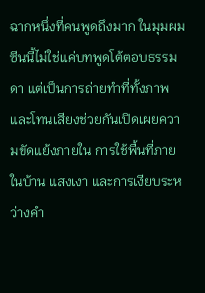ฉากหนึ่งที่คนพูดถึงมาก ในมุมผม ซีนนี้ไม่ใช่แค่บทพูดโต้ตอบธรรมดา แต่เป็นการถ่ายทำที่ทั้งภาพและโทนเสียงช่วยกันเปิดเผยความขัดแย้งภายใน การใช้พื้นที่ภายในบ้าน แสงเงา และการเงียบระหว่างคำ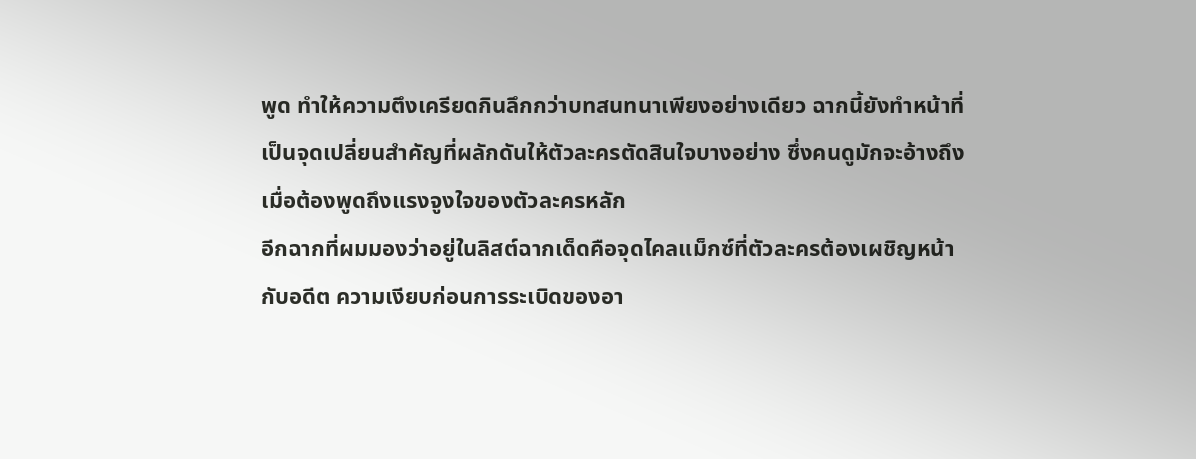พูด ทำให้ความตึงเครียดกินลึกกว่าบทสนทนาเพียงอย่างเดียว ฉากนี้ยังทำหน้าที่เป็นจุดเปลี่ยนสำคัญที่ผลักดันให้ตัวละครตัดสินใจบางอย่าง ซึ่งคนดูมักจะอ้างถึงเมื่อต้องพูดถึงแรงจูงใจของตัวละครหลัก
อีกฉากที่ผมมองว่าอยู่ในลิสต์ฉากเด็ดคือจุดไคลแม็กซ์ที่ตัวละครต้องเผชิญหน้ากับอดีต ความเงียบก่อนการระเบิดของอา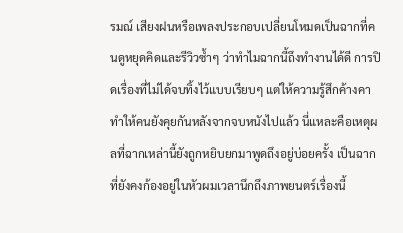รมณ์ เสียงฝนหรือเพลงประกอบเปลี่ยนโหมดเป็นฉากที่คนดูหยุดคิดและรีวิวซ้ำๆ ว่าทำไมฉากนี้ถึงทำงานได้ดี การปิดเรื่องที่ไม่ได้จบทิ้งไว้แบบเรียบๆ แต่ให้ความรู้สึกค้างคา ทำให้คนยังคุยกันหลังจากจบหนังไปแล้ว นี่แหละคือเหตุผลที่ฉากเหล่านี้ยังถูกหยิบยกมาพูดถึงอยู่บ่อยครั้ง เป็นฉากที่ยังคงก้องอยู่ในหัวผมเวลานึกถึงภาพยนตร์เรื่องนี้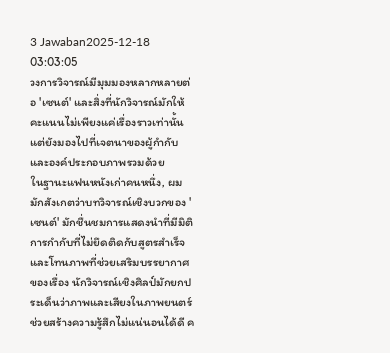3 Jawaban2025-12-18 03:03:05
วงการวิจารณ์มีมุมมองหลากหลายต่อ 'เซนต์' และสิ่งที่นักวิจารณ์มักให้คะแนนไม่เพียงแค่เรื่องราวเท่านั้น แต่ยังมองไปที่เจตนาของผู้กำกับและองค์ประกอบภาพรวมด้วย
ในฐานะแฟนหนังเก่าคนหนึ่ง, ผมมักสังเกตว่าบทวิจารณ์เชิงบวกของ 'เซนต์' มักชื่นชมการแสดงนำที่มีมิติ การกำกับที่ไม่ยึดติดกับสูตรสำเร็จ และโทนภาพที่ช่วยเสริมบรรยากาศของเรื่อง นักวิจารณ์เชิงศิลป์มักยกประเด็นว่าภาพและเสียงในภาพยนตร์ช่วยสร้างความรู้สึกไม่แน่นอนได้ดี ค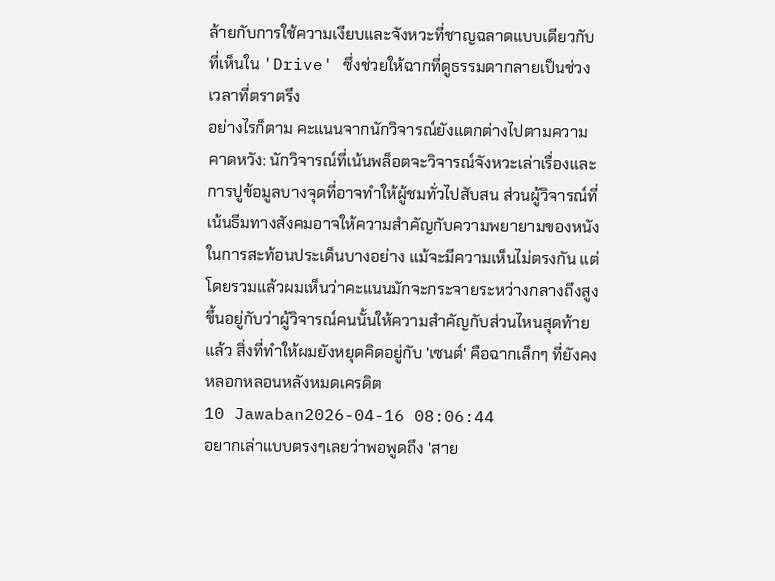ล้ายกับการใช้ความเงียบและจังหวะที่ชาญฉลาดแบบเดียวกับที่เห็นใน 'Drive' ซึ่งช่วยให้ฉากที่ดูธรรมดากลายเป็นช่วงเวลาที่ตราตรึง
อย่างไรก็ตาม คะแนนจากนักวิจารณ์ยังแตกต่างไปตามความคาดหวัง: นักวิจารณ์ที่เน้นพล็อตจะวิจารณ์จังหวะเล่าเรื่องและการปูข้อมูลบางจุดที่อาจทำให้ผู้ชมทั่วไปสับสน ส่วนผู้วิจารณ์ที่เน้นธีมทางสังคมอาจให้ความสำคัญกับความพยายามของหนังในการสะท้อนประเด็นบางอย่าง แม้จะมีความเห็นไม่ตรงกัน แต่โดยรวมแล้วผมเห็นว่าคะแนนมักจะกระจายระหว่างกลางถึงสูง ขึ้นอยู่กับว่าผู้วิจารณ์คนนั้นให้ความสำคัญกับส่วนไหนสุดท้ายแล้ว สิ่งที่ทำให้ผมยังหยุดคิดอยู่กับ 'เซนต์' คือฉากเล็กๆ ที่ยังคงหลอกหลอนหลังหมดเครดิต
10 Jawaban2026-04-16 08:06:44
อยากเล่าแบบตรงๆเลยว่าพอพูดถึง 'สาย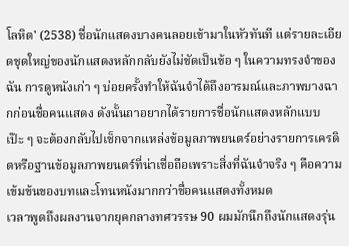โลหิต' (2538) ชื่อนักแสดงบางคนลอยเข้ามาในหัวทันที แต่รายละเอียดชุดใหญ่ของนักแสดงหลักกลับยังไม่ชัดเป็นข้อ ๆ ในความทรงจำของฉัน การดูหนังเก่า ๆ บ่อยครั้งทำให้ฉันจำได้ถึงอารมณ์และภาพบางฉากก่อนชื่อคนแสดง ดังนั้นถาอยากได้รายการชื่อนักแสดงหลักแบบเป๊ะ ๆ จะต้องกลับไปเช็กจากแหล่งข้อมูลภาพยนตร์อย่างรายการเครดิตหรือฐานข้อมูลภาพยนตร์ที่น่าเชื่อถือเพราะสิ่งที่ฉันจำจริง ๆ คือความเข้มข้นของบทและโทนหนังมากกว่าชื่อคนแสดงทั้งหมด
เวลาพูดถึงผลงานจากยุคกลางทศวรรษ 90 ผมมักนึกถึงนักแสดงรุ่น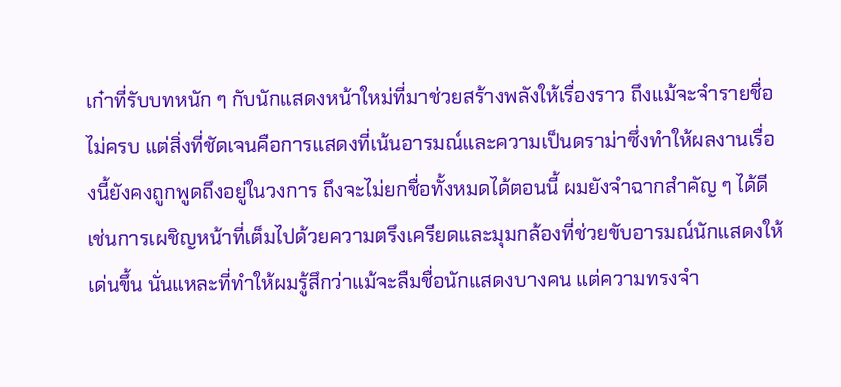เก๋าที่รับบทหนัก ๆ กับนักแสดงหน้าใหม่ที่มาช่วยสร้างพลังให้เรื่องราว ถึงแม้จะจำรายชื่อไม่ครบ แต่สิ่งที่ชัดเจนคือการแสดงที่เน้นอารมณ์และความเป็นดราม่าซึ่งทำให้ผลงานเรื่องนี้ยังคงถูกพูดถึงอยู่ในวงการ ถึงจะไม่ยกชื่อทั้งหมดได้ตอนนี้ ผมยังจำฉากสำคัญ ๆ ได้ดี เช่นการเผชิญหน้าที่เต็มไปด้วยความตรึงเครียดและมุมกล้องที่ช่วยขับอารมณ์นักแสดงให้เด่นขึ้น นั่นแหละที่ทำให้ผมรู้สึกว่าแม้จะลืมชื่อนักแสดงบางคน แต่ความทรงจำ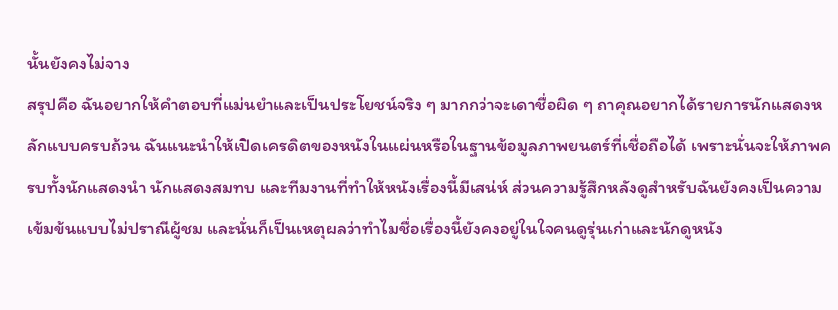นั้นยังคงไม่จาง
สรุปคือ ฉันอยากให้คำตอบที่แม่นยำและเป็นประโยชน์จริง ๆ มากกว่าจะเดาชื่อผิด ๆ ถาคุณอยากได้รายการนักแสดงหลักแบบครบถ้วน ฉันแนะนำให้เปิดเครดิตของหนังในแผ่นหรือในฐานข้อมูลภาพยนตร์ที่เชื่อถือได้ เพราะนั่นจะให้ภาพครบทั้งนักแสดงนำ นักแสดงสมทบ และทีมงานที่ทำให้หนังเรื่องนี้มีเสน่ห์ ส่วนความรู้สึกหลังดูสำหรับฉันยังคงเป็นความเข้มข้นแบบไม่ปราณีผู้ชม และนั่นก็เป็นเหตุผลว่าทำไมชื่อเรื่องนี้ยังคงอยู่ในใจคนดูรุ่นเก่าและนักดูหนัง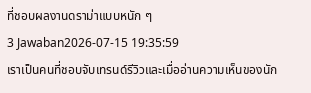ที่ชอบผลงานดราม่าแบบหนัก ๆ
3 Jawaban2026-07-15 19:35:59
เราเป็นคนที่ชอบจับเทรนด์รีวิวและเมื่ออ่านความเห็นของนัก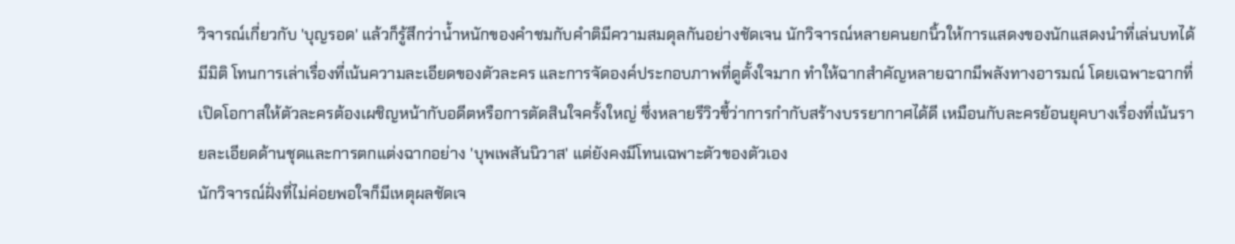วิจารณ์เกี่ยวกับ 'บุญรอด' แล้วก็รู้สึกว่าน้ำหนักของคำชมกับคำติมีความสมดุลกันอย่างชัดเจน นักวิจารณ์หลายคนยกนิ้วให้การแสดงของนักแสดงนำที่เล่นบทได้มีมิติ โทนการเล่าเรื่องที่เน้นความละเอียดของตัวละคร และการจัดองค์ประกอบภาพที่ดูตั้งใจมาก ทำให้ฉากสำคัญหลายฉากมีพลังทางอารมณ์ โดยเฉพาะฉากที่เปิดโอกาสให้ตัวละครต้องเผชิญหน้ากับอดีตหรือการตัดสินใจครั้งใหญ่ ซึ่งหลายรีวิวชี้ว่าการกำกับสร้างบรรยากาศได้ดี เหมือนกับละครย้อนยุคบางเรื่องที่เน้นรายละเอียดด้านชุดและการตกแต่งฉากอย่าง 'บุพเพสันนิวาส' แต่ยังคงมีโทนเฉพาะตัวของตัวเอง
นักวิจารณ์ฝั่งที่ไม่ค่อยพอใจก็มีเหตุผลชัดเจ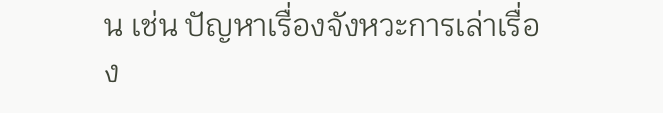น เช่น ปัญหาเรื่องจังหวะการเล่าเรื่อง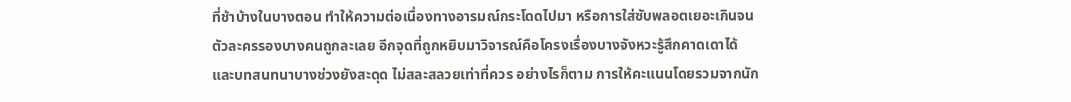ที่ช้าบ้างในบางตอน ทำให้ความต่อเนื่องทางอารมณ์กระโดดไปมา หรือการใส่ซับพลอตเยอะเกินจนตัวละครรองบางคนถูกละเลย อีกจุดที่ถูกหยิบมาวิจารณ์คือโครงเรื่องบางจังหวะรู้สึกคาดเดาได้ และบทสนทนาบางช่วงยังสะดุด ไม่สละสลวยเท่าที่ควร อย่างไรก็ตาม การให้คะแนนโดยรวมจากนัก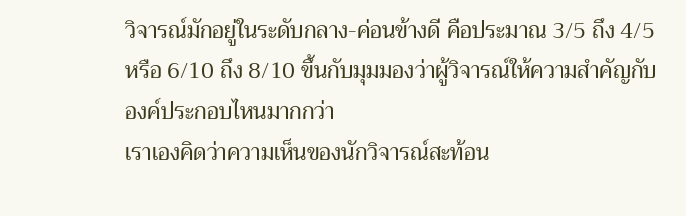วิจารณ์มักอยู่ในระดับกลาง-ค่อนข้างดี คือประมาณ 3/5 ถึง 4/5 หรือ 6/10 ถึง 8/10 ขึ้นกับมุมมองว่าผู้วิจารณ์ให้ความสำคัญกับองค์ประกอบไหนมากกว่า
เราเองคิดว่าความเห็นของนักวิจารณ์สะท้อน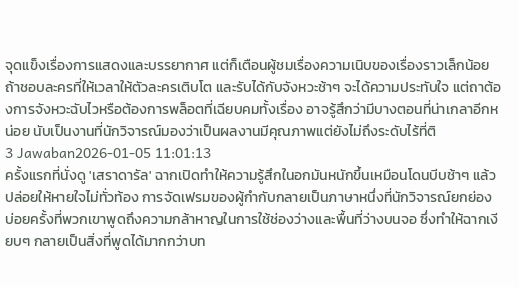จุดแข็งเรื่องการแสดงและบรรยากาศ แต่ก็เตือนผู้ชมเรื่องความเนิบของเรื่องราวเล็กน้อย ถ้าชอบละครที่ให้เวลาให้ตัวละครเติบโต และรับได้กับจังหวะช้าๆ จะได้ความประทับใจ แต่ถาต้องการจังหวะฉับไวหรือต้องการพล็อตที่เฉียบคมทั้งเรื่อง อาจรู้สึกว่ามีบางตอนที่น่าเกลาอีกหน่อย นับเป็นงานที่นักวิจารณ์มองว่าเป็นผลงานมีคุณภาพแต่ยังไม่ถึงระดับไร้ที่ติ
3 Jawaban2026-01-05 11:01:13
ครั้งแรกที่นั่งดู 'เสราดารัล' ฉากเปิดทำให้ความรู้สึกในอกมันหนักขึ้นเหมือนโดนบีบช้าๆ แล้วปล่อยให้หายใจไม่ทั่วท้อง การจัดเฟรมของผู้กำกับกลายเป็นภาษาหนึ่งที่นักวิจารณ์ยกย่อง บ่อยครั้งที่พวกเขาพูดถึงความกล้าหาญในการใช้ช่องว่างและพื้นที่ว่างบนจอ ซึ่งทำให้ฉากเงียบๆ กลายเป็นสิ่งที่พูดได้มากกว่าบท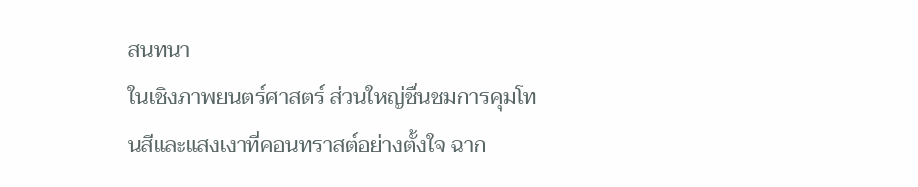สนทนา
ในเชิงภาพยนตร์ศาสตร์ ส่วนใหญ่ชื่นชมการคุมโทนสีและแสงเงาที่คอนทราสต์อย่างตั้งใจ ฉาก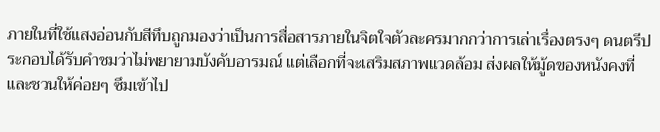ภายในที่ใช้แสงอ่อนกับสีทึบถูกมองว่าเป็นการสื่อสารภายในจิตใจตัวละครมากกว่าการเล่าเรื่องตรงๆ ดนตรีประกอบได้รับคำชมว่าไม่พยายามบังคับอารมณ์ แต่เลือกที่จะเสริมสภาพแวดล้อม ส่งผลให้มู้ดของหนังคงที่และชวนให้ค่อยๆ ซึมเข้าไป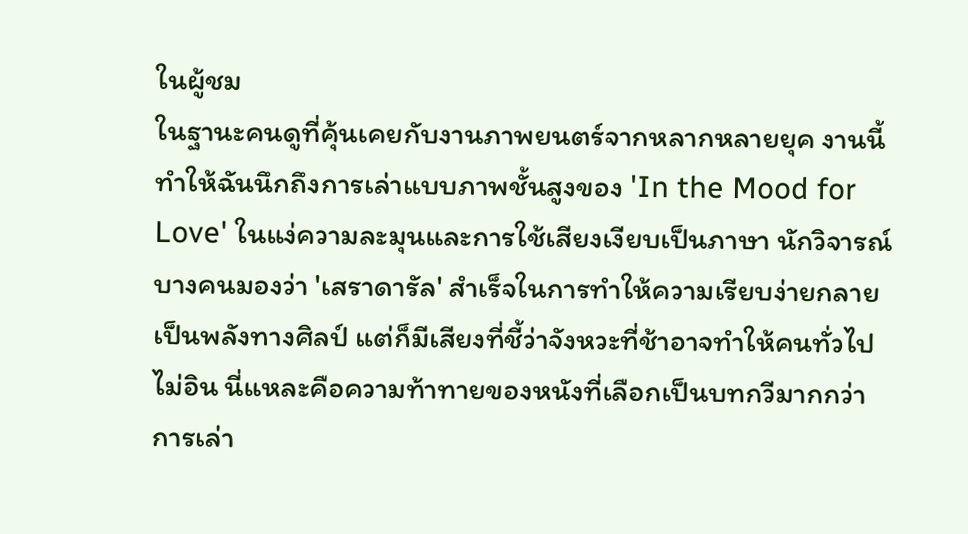ในผู้ชม
ในฐานะคนดูที่คุ้นเคยกับงานภาพยนตร์จากหลากหลายยุค งานนี้ทำให้ฉันนึกถึงการเล่าแบบภาพชั้นสูงของ 'In the Mood for Love' ในแง่ความละมุนและการใช้เสียงเงียบเป็นภาษา นักวิจารณ์บางคนมองว่า 'เสราดารัล' สำเร็จในการทำให้ความเรียบง่ายกลายเป็นพลังทางศิลป์ แต่ก็มีเสียงที่ชี้ว่าจังหวะที่ช้าอาจทำให้คนทั่วไปไม่อิน นี่แหละคือความท้าทายของหนังที่เลือกเป็นบทกวีมากกว่าการเล่า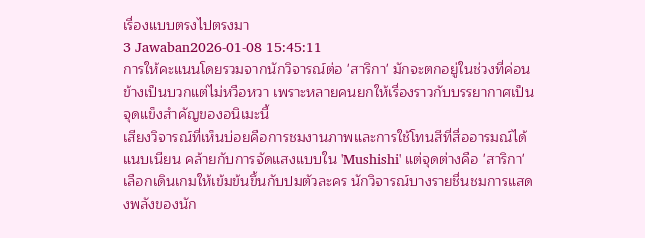เรื่องแบบตรงไปตรงมา
3 Jawaban2026-01-08 15:45:11
การให้คะแนนโดยรวมจากนักวิจารณ์ต่อ 'สาริกา' มักจะตกอยู่ในช่วงที่ค่อนข้างเป็นบวกแต่ไม่หวือหวา เพราะหลายคนยกให้เรื่องราวกับบรรยากาศเป็นจุดแข็งสำคัญของอนิเมะนี้
เสียงวิจารณ์ที่เห็นบ่อยคือการชมงานภาพและการใช้โทนสีที่สื่ออารมณ์ได้แนบเนียน คล้ายกับการจัดแสงแบบใน 'Mushishi' แต่จุดต่างคือ 'สาริกา' เลือกเดินเกมให้เข้มข้นขึ้นกับปมตัวละคร นักวิจารณ์บางรายชื่นชมการแสดงพลังของนัก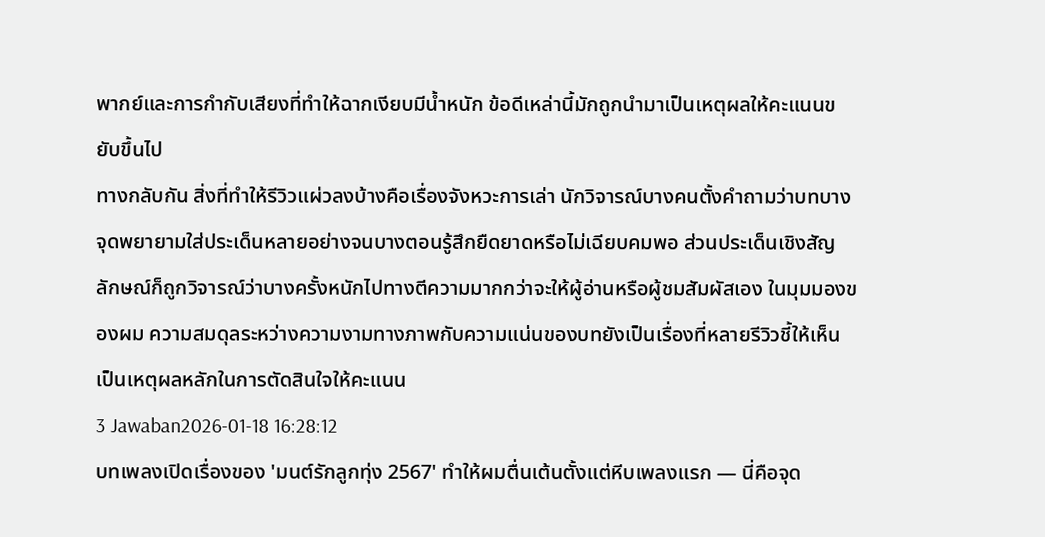พากย์และการกำกับเสียงที่ทำให้ฉากเงียบมีน้ำหนัก ข้อดีเหล่านี้มักถูกนำมาเป็นเหตุผลให้คะแนนขยับขึ้นไป
ทางกลับกัน สิ่งที่ทำให้รีวิวแผ่วลงบ้างคือเรื่องจังหวะการเล่า นักวิจารณ์บางคนตั้งคำถามว่าบทบางจุดพยายามใส่ประเด็นหลายอย่างจนบางตอนรู้สึกยืดยาดหรือไม่เฉียบคมพอ ส่วนประเด็นเชิงสัญลักษณ์ก็ถูกวิจารณ์ว่าบางครั้งหนักไปทางตีความมากกว่าจะให้ผู้อ่านหรือผู้ชมสัมผัสเอง ในมุมมองของผม ความสมดุลระหว่างความงามทางภาพกับความแน่นของบทยังเป็นเรื่องที่หลายรีวิวชี้ให้เห็นเป็นเหตุผลหลักในการตัดสินใจให้คะแนน
3 Jawaban2026-01-18 16:28:12
บทเพลงเปิดเรื่องของ 'มนต์รักลูกทุ่ง 2567' ทำให้ผมตื่นเต้นตั้งแต่หีบเพลงแรก — นี่คือจุด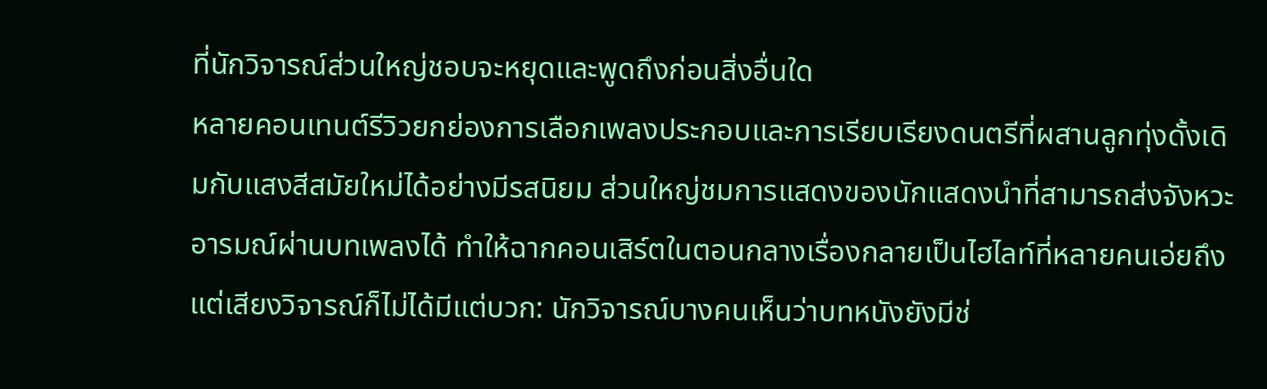ที่นักวิจารณ์ส่วนใหญ่ชอบจะหยุดและพูดถึงก่อนสิ่งอื่นใด
หลายคอนเทนต์รีวิวยกย่องการเลือกเพลงประกอบและการเรียบเรียงดนตรีที่ผสานลูกทุ่งดั้งเดิมกับแสงสีสมัยใหม่ได้อย่างมีรสนิยม ส่วนใหญ่ชมการแสดงของนักแสดงนำที่สามารถส่งจังหวะอารมณ์ผ่านบทเพลงได้ ทำให้ฉากคอนเสิร์ตในตอนกลางเรื่องกลายเป็นไฮไลท์ที่หลายคนเอ่ยถึง แต่เสียงวิจารณ์ก็ไม่ได้มีแต่บวก: นักวิจารณ์บางคนเห็นว่าบทหนังยังมีช่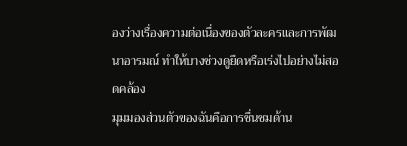องว่างเรื่องความต่อเนื่องของตัวละครและการพัฒนาอารมณ์ ทำให้บางช่วงดูยืดหรือเร่งไปอย่างไม่สอดคล้อง
มุมมองส่วนตัวของฉันคือการชื่นชมด้าน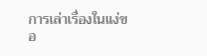การเล่าเรื่องในแง่ขอ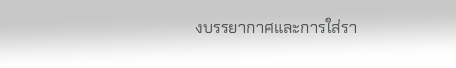งบรรยากาศและการใส่รา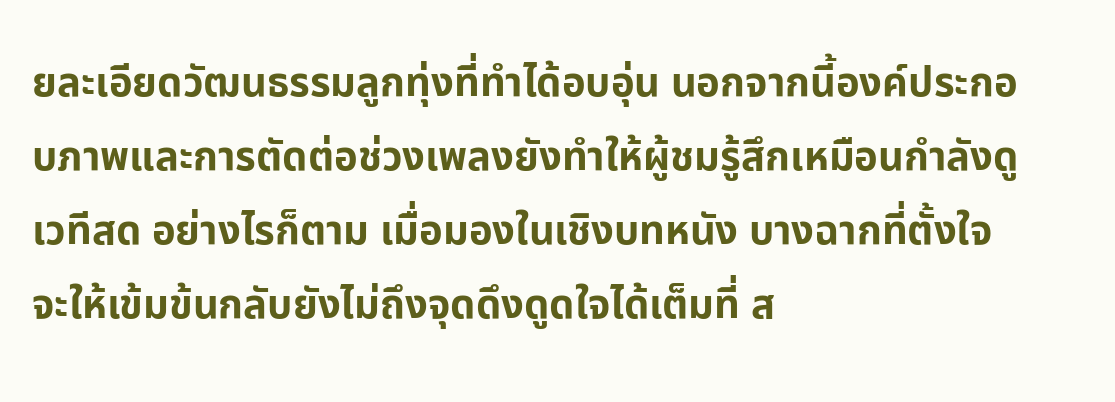ยละเอียดวัฒนธรรมลูกทุ่งที่ทำได้อบอุ่น นอกจากนี้องค์ประกอบภาพและการตัดต่อช่วงเพลงยังทำให้ผู้ชมรู้สึกเหมือนกำลังดูเวทีสด อย่างไรก็ตาม เมื่อมองในเชิงบทหนัง บางฉากที่ตั้งใจจะให้เข้มข้นกลับยังไม่ถึงจุดดึงดูดใจได้เต็มที่ ส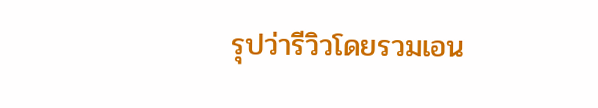รุปว่ารีวิวโดยรวมเอน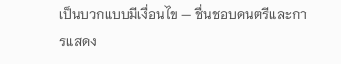เป็นบวกแบบมีเงื่อนไข — ชื่นชอบดนตรีและการแสดง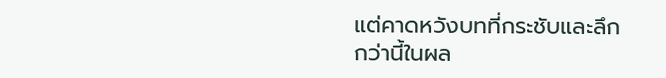แต่คาดหวังบทที่กระชับและลึกกว่านี้ในผล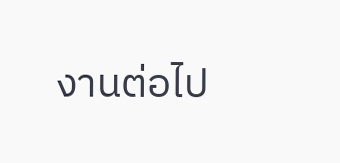งานต่อไป